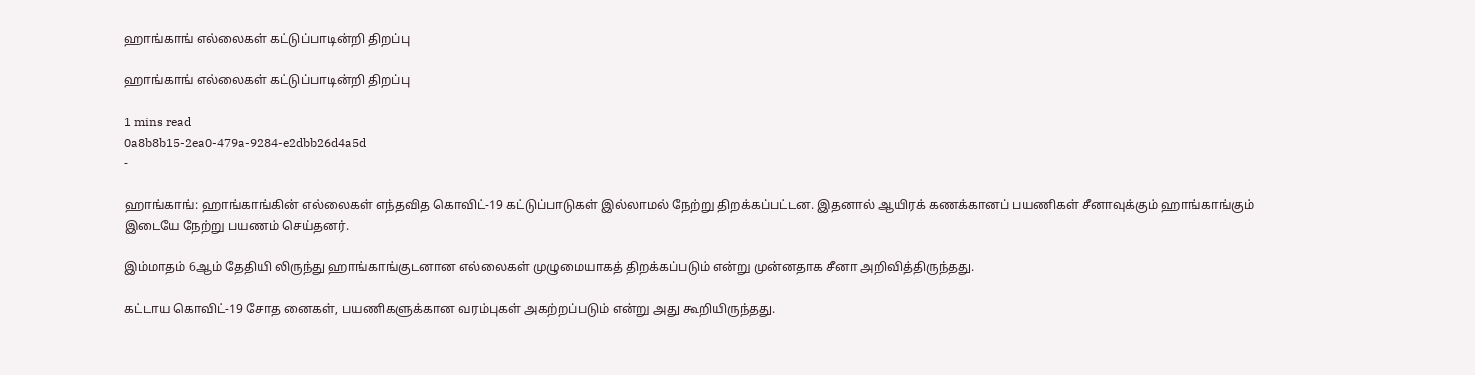ஹாங்காங் எல்லைகள் கட்டுப்பாடின்றி திறப்பு

ஹாங்காங் எல்லைகள் கட்டுப்பாடின்றி திறப்பு

1 mins read
0a8b8b15-2ea0-479a-9284-e2dbb26d4a5d
-

ஹாங்காங்: ஹாங்காங்கின் எல்லைகள் எந்தவித கொவிட்-19 கட்டுப்பாடுகள் இல்லாமல் நேற்று திறக்கப்பட்டன. இதனால் ஆயிரக் கணக்கானப் பயணிகள் சீனாவுக்கும் ஹாங்காங்கும் இடையே நேற்று பயணம் செய்தனர்.

இம்மாதம் 6ஆம் தேதியி லிருந்து ஹாங்காங்குடனான எல்லைகள் முழுமையாகத் திறக்கப்படும் என்று முன்னதாக சீனா அறிவித்திருந்தது.

கட்டாய கொவிட்-19 சோத னைகள், பயணிகளுக்கான வரம்புகள் அகற்றப்படும் என்று அது கூறியிருந்தது.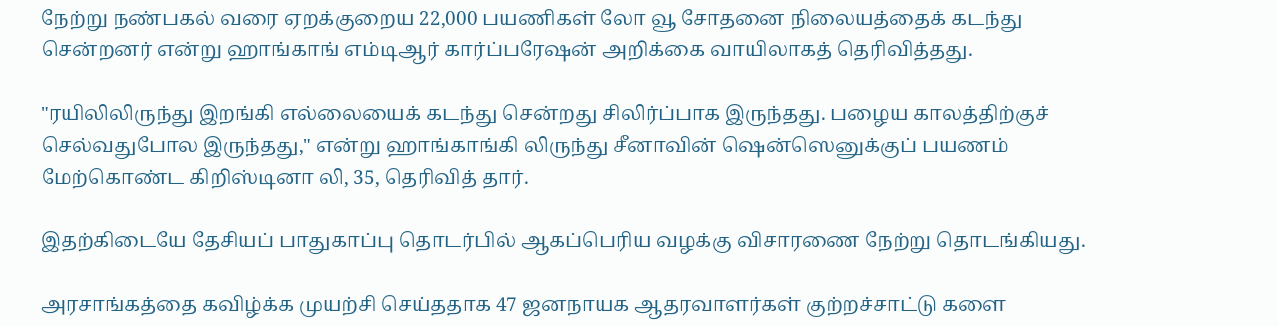நேற்று நண்பகல் வரை ஏறக்குறைய 22,000 பயணிகள் லோ வூ சோதனை நிலையத்தைக் கடந்து சென்றனர் என்று ஹாங்காங் எம்டிஆர் கார்ப்பரேஷன் அறிக்கை வாயிலாகத் தெரிவித்தது.

"ரயிலிலிருந்து இறங்கி எல்லையைக் கடந்து சென்றது சிலிர்ப்பாக இருந்தது. பழைய காலத்திற்குச் செல்வதுபோல இருந்தது," என்று ஹாங்காங்கி லிருந்து சீனாவின் ஷென்ஸெனுக்குப் பயணம் மேற்கொண்ட கிறிஸ்டினா லி, 35, தெரிவித் தார்.

இதற்கிடையே தேசியப் பாதுகாப்பு தொடர்பில் ஆகப்பெரிய வழக்கு விசாரணை நேற்று தொடங்கியது.

அரசாங்கத்தை கவிழ்க்க முயற்சி செய்ததாக 47 ஜனநாயக ஆதரவாளர்கள் குற்றச்சாட்டு களை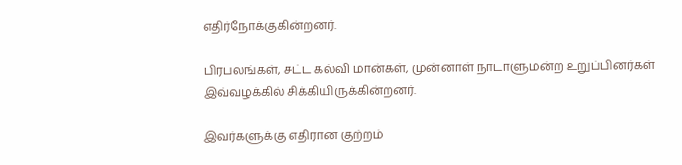எதிர்நோக்குகின்றனர்.

பிரபலங்கள், சட்ட கல்வி மான்கள், முன்னாள் நாடாளுமன்ற உறுப்பினர்கள் இவ்வழக்கில் சிக்கியிருக்கின்றனர்.

இவர்களுக்கு எதிரான குற்றம்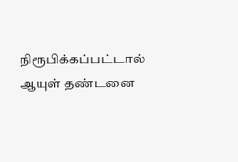நிரூபிக்கப்பட்டால் ஆயுள் தண்டனை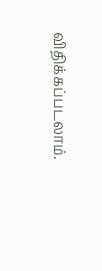விதிக்கப்படலாம்.